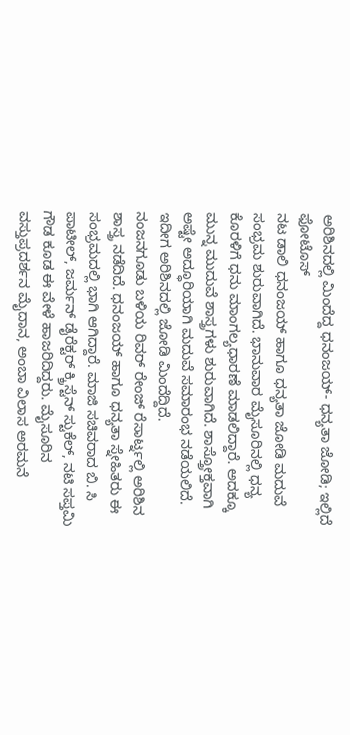ಅರಿಶಿನದಲ್ಲಿ ಮಿಂದೆದ್ದ ಧನಂಜಯ್- ಧನ್ಯತಾ ಜೋಡಿ; ಇಲ್ಲಿದೆ ಫೋಟೊಸ್
ನಟ ಡಾಲಿ ಧನಂಜಯ್ ಹಾಗೂ ಧನ್ಯತಾ ಜೋಡಿ ಮದುವೆ ಸಂಭ್ರಮ ಶುರುವಾಗಿದೆ. ಭಾನುವಾರ ಮೈಸೂರಿನಲ್ಲಿ ಧನ್ಯ ಕೊರಳಿಗೆ ಧನು ಮಾಂಗಲ್ಯಧಾರಣೆ ಮಾಡಲಿದ್ದಾರೆ. ಅದಕ್ಕೂ ಮುನ್ನ ಮುದುವೆ ಶಾಸ್ತ್ರಗಳು ಶುರುವಾಗಿದೆ. ಶಾಸ್ತ್ರೋಕ್ತವಾಗಿ ಅಷ್ಟೇ ಅದ್ಧೂರಿಯಾಗಿ ಮದುವೆ ಸಮಾರಂಭ ನಡೆಯಲಿದೆ. ಇದೀಗ ಅರಿಶಿನದಲ್ಲಿ ಜೋಡಿ ಮಿಂದೆದ್ದಿದೆ.
ನಂಜನಗೂಡು ಬಳಿಯ ರಿವರ್ ರೇಂಜ್ ರೆಸಾರ್ಟ್ನಲ್ಲಿ ಅರಿಶಿನ ಶಾಸ್ತ್ರ ನಡೆದಿದೆ. ಧನಂಜಯ್ ಹಾಗೂ ಧನ್ಯತಾ ಸ್ನೇಹಿತರು ಈ ಸಂಭ್ರಮದಲ್ಲಿ ಭಾಗಿ ಆಗಿದ್ದಾರೆ. ಮಾಜಿ ಸಚಿವರಾದ ಬಿ. ಸಿ ಪಾಟೀಲ್, ಜರ್ಮನ್ ಡೈರೆಕ್ಟರ್ ಕ್ಕ್ರಿಸ್ಟೆನ್ ಸ್ಟುಕೆಲ್, ನಟಿ ಸಪ್ತಮಿ ಗೌಡ ಕೂಡ ಈ ವೇಳೆ ಹಾಜರಿದಿದ್ದರು. ಮೈಸೂರಿನ ವಸ್ತುಪ್ರದರ್ಶನ ಮೈದಾನ, ಅಂಬಾ ವಿಲಾಸ ಅರಮನೆ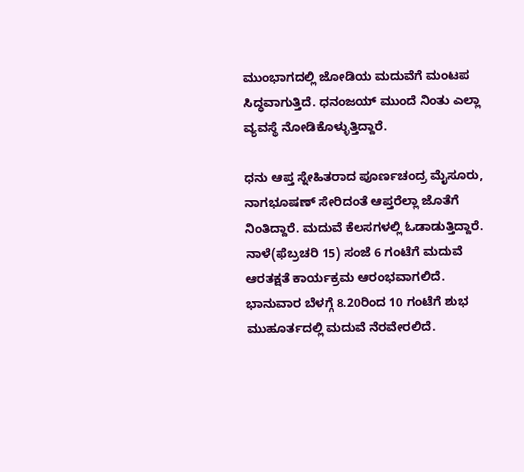ಮುಂಭಾಗದಲ್ಲಿ ಜೋಡಿಯ ಮದುವೆಗೆ ಮಂಟಪ ಸಿದ್ಧವಾಗುತ್ತಿದೆ. ಧನಂಜಯ್ ಮುಂದೆ ನಿಂತು ಎಲ್ಲಾ ವ್ಯವಸ್ಥೆ ನೋಡಿಕೊಳ್ಳುತ್ತಿದ್ದಾರೆ.

ಧನು ಆಪ್ತ ಸ್ನೇಹಿತರಾದ ಪೂರ್ಣಚಂದ್ರ ಮೈಸೂರು, ನಾಗಭೂಷಣ್ ಸೇರಿದಂತೆ ಆಪ್ತರೆಲ್ಲಾ ಜೊತೆಗೆ ನಿಂತಿದ್ದಾರೆ. ಮದುವೆ ಕೆಲಸಗಳಲ್ಲಿ ಓಡಾಡುತ್ತಿದ್ದಾರೆ. ನಾಳೆ(ಫೆಬ್ರಚರಿ 15) ಸಂಜೆ 6 ಗಂಟೆಗೆ ಮದುವೆ ಆರತಕ್ಷತೆ ಕಾರ್ಯಕ್ರಮ ಆರಂಭವಾಗಲಿದೆ. ಭಾನುವಾರ ಬೆಳಗ್ಗೆ 8.20ರಿಂದ 10 ಗಂಟೆಗೆ ಶುಭ ಮುಹೂರ್ತದಲ್ಲಿ ಮದುವೆ ನೆರವೇರಲಿದೆ.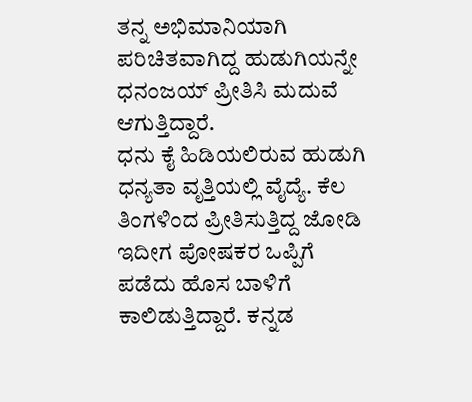ತನ್ನ ಅಭಿಮಾನಿಯಾಗಿ ಪರಿಚಿತವಾಗಿದ್ದ ಹುಡುಗಿಯನ್ನೇ ಧನಂಜಯ್ ಪ್ರೀತಿಸಿ ಮದುವೆ ಆಗುತ್ತಿದ್ದಾರೆ.
ಧನು ಕೈ ಹಿಡಿಯಲಿರುವ ಹುಡುಗಿ ಧನ್ಯತಾ ವೃತ್ತಿಯಲ್ಲಿ ವೈದ್ಯೆ. ಕೆಲ ತಿಂಗಳಿಂದ ಪ್ರೀತಿಸುತ್ತಿದ್ದ ಜೋಡಿ ಇದೀಗ ಪೋಷಕರ ಒಪ್ಪಿಗೆ ಪಡೆದು ಹೊಸ ಬಾಳಿಗೆ ಕಾಲಿಡುತ್ತಿದ್ದಾರೆ. ಕನ್ನಡ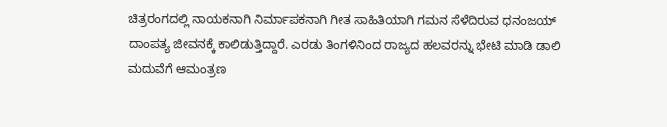ಚಿತ್ರರಂಗದಲ್ಲಿ ನಾಯಕನಾಗಿ ನಿರ್ಮಾಪಕನಾಗಿ ಗೀತ ಸಾಹಿತಿಯಾಗಿ ಗಮನ ಸೆಳೆದಿರುವ ಧನಂಜಯ್ ದಾಂಪತ್ಯ ಜೀವನಕ್ಕೆ ಕಾಲಿಡುತ್ತಿದ್ದಾರೆ. ಎರಡು ತಿಂಗಳಿನಿಂದ ರಾಜ್ಯದ ಹಲವರನ್ನು ಭೇಟಿ ಮಾಡಿ ಡಾಲಿ ಮದುವೆಗೆ ಆಮಂತ್ರಣ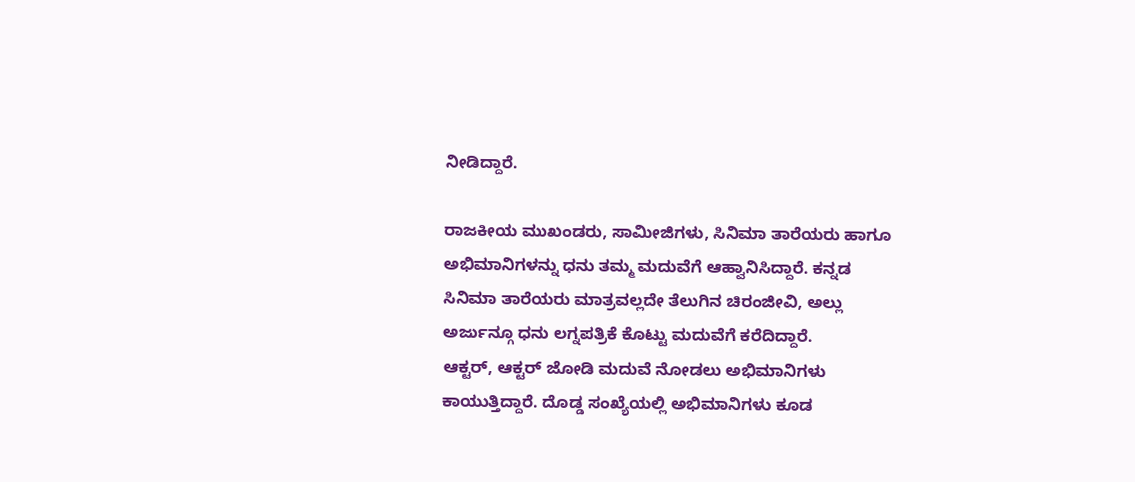ನೀಡಿದ್ದಾರೆ.

ರಾಜಕೀಯ ಮುಖಂಡರು, ಸಾಮೀಜಿಗಳು, ಸಿನಿಮಾ ತಾರೆಯರು ಹಾಗೂ ಅಭಿಮಾನಿಗಳನ್ನು ಧನು ತಮ್ಮ ಮದುವೆಗೆ ಆಹ್ವಾನಿಸಿದ್ದಾರೆ. ಕನ್ನಡ ಸಿನಿಮಾ ತಾರೆಯರು ಮಾತ್ರವಲ್ಲದೇ ತೆಲುಗಿನ ಚಿರಂಜೀವಿ, ಅಲ್ಲು ಅರ್ಜುನ್ಗೂ ಧನು ಲಗ್ನಪತ್ರಿಕೆ ಕೊಟ್ಟು ಮದುವೆಗೆ ಕರೆದಿದ್ದಾರೆ.
ಆಕ್ಟರ್, ಆಕ್ಟರ್ ಜೋಡಿ ಮದುವೆ ನೋಡಲು ಅಭಿಮಾನಿಗಳು ಕಾಯುತ್ತಿದ್ದಾರೆ. ದೊಡ್ಡ ಸಂಖ್ಯೆಯಲ್ಲಿ ಅಭಿಮಾನಿಗಳು ಕೂಡ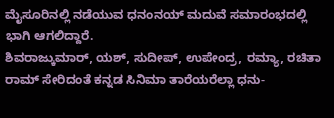ಮೈಸೂರಿನಲ್ಲಿ ನಡೆಯುವ ಧನಂನಯ್ ಮದುವೆ ಸಮಾರಂಭದಲ್ಲಿ ಭಾಗಿ ಆಗಲಿದ್ದಾರೆ.
ಶಿವರಾಜ್ಕುಮಾರ್, ಯಶ್, ಸುದೀಪ್, ಉಪೇಂದ್ರ, ರಮ್ಯಾ, ರಚಿತಾ ರಾಮ್ ಸೇರಿದಂತೆ ಕನ್ನಡ ಸಿನಿಮಾ ತಾರೆಯರೆಲ್ಲಾ ಧನು-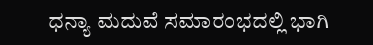ಧನ್ಯಾ ಮದುವೆ ಸಮಾರಂಭದಲ್ಲಿ ಭಾಗಿ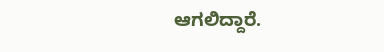ಆಗಲಿದ್ದಾರೆ.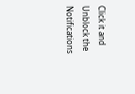Click it and Unblock the Notifications